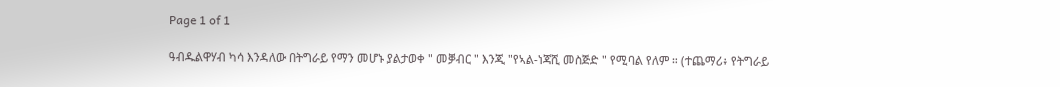Page 1 of 1

ዓብዱልዋሃብ ካሳ እንዳለው በትግራይ የማን መሆኑ ያልታወቀ " መቓብር " እንጂ "የኣል-ነጃሺ መስጅድ " የሚባል የለም ። (ተጨማሪ፥ የትግራይ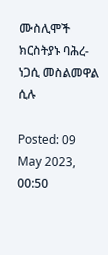ሙስሊሞች ክርስትያኑ ባሕረ-ነጋሲ መስልመዋል ሲሉ

Posted: 09 May 2023, 00:50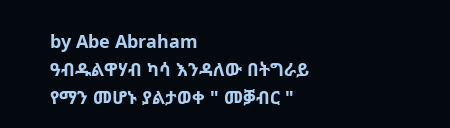by Abe Abraham
ዓብዱልዋሃብ ካሳ እንዳለው በትግራይ የማን መሆኑ ያልታወቀ " መቓብር "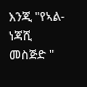እንጂ "የኣል-ነጃሺ መስጅድ "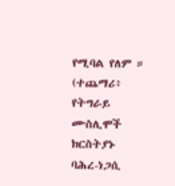የሚባል የለም ። (ተጨማሪ፥ የትግራይ ሙስሊሞች ክርስትያኑ ባሕረ-ነጋሲ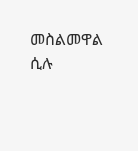መስልመዋል ሲሉ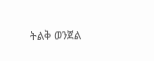ትልቅ ወንጀል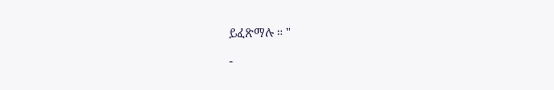ይፈጽማሉ ። "

-